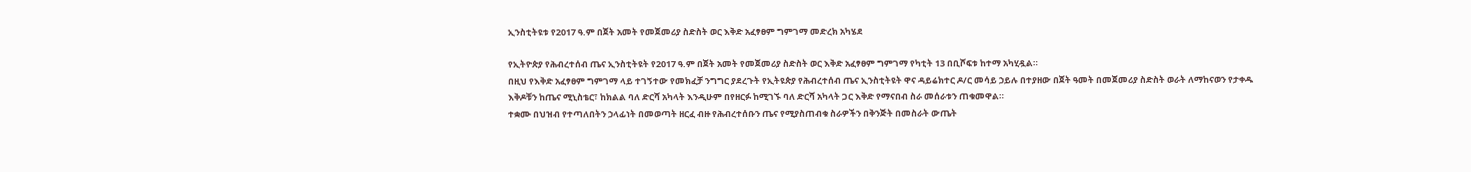ኢንስቲትዩቱ የ2017 ዓ.ም በጀት አመት የመጀመሪያ ስድስት ወር እቅድ አፈፃፀም ግምገማ መድረክ አካሄደ

የኢትዮጵያ የሕብረተሰብ ጤና ኢንስቲትዩት የ2017 ዓ.ም በጀት አመት የመጀመሪያ ስድስት ወር እቅድ አፈፃፀም ግምገማ የካቲት 13 በቢሾፍቱ ከተማ አካሂዷል።
በዚህ የእቅድ አፈፃፀም ግምገማ ላይ ተገኝተው የመክፈቻ ንግግር ያደረጉት የኢትዩጵያ የሕብረተሰብ ጤና ኢንስቲትዩት ዋና ዳይሬክተር ዶ/ር መሳይ ኃይሉ በተያዘው በጀት ዓመት በመጀመሪያ ስድስት ወራት ለማከናወን የታቀዱ እቅዶቹን ከጤና ሚኒስቴር፣ ከክልል ባለ ድርሻ አካላት እንዲሁም በየዘርፉ ከሚገኙ ባለ ድርሻ አካላት ጋር እቅድ የማናበብ ስራ መሰራቱን ጠቁመዋል።
ተቋሙ በህዝብ የተጣለበትን ኃላፊነት በመወጣት ዘርፈ ብዙ የሕብረተሰቡን ጤና የሚያስጠብቁ ስራዎችን በቅንጅት በመስራት ውጤት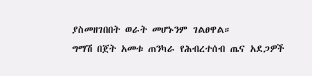ያስመዘገበበት ወራት መሆኑንም ገልፀዋል።
ግማሽ በጀት አመቱ ጠንካራ የሕብረተሰብ ጤና አደጋዎች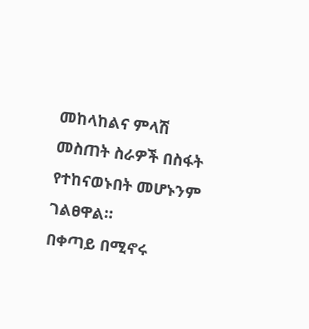መከላከልና ምላሽ መስጠት ስራዎች በስፋት የተከናወኑበት መሆኑንም ገልፀዋል።
በቀጣይ በሚኖሩ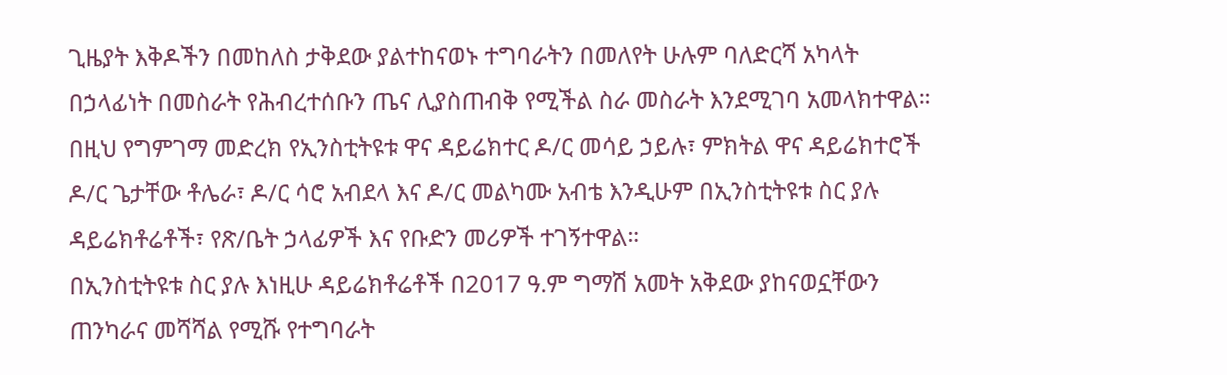ጊዜያት እቅዶችን በመከለስ ታቅደው ያልተከናወኑ ተግባራትን በመለየት ሁሉም ባለድርሻ አካላት በኃላፊነት በመስራት የሕብረተሰቡን ጤና ሊያስጠብቅ የሚችል ስራ መስራት እንደሚገባ አመላክተዋል።
በዚህ የግምገማ መድረክ የኢንስቲትዩቱ ዋና ዳይሬክተር ዶ/ር መሳይ ኃይሉ፣ ምክትል ዋና ዳይሬክተሮች ዶ/ር ጌታቸው ቶሌራ፣ ዶ/ር ሳሮ አብደላ እና ዶ/ር መልካሙ አብቴ እንዲሁም በኢንስቲትዩቱ ስር ያሉ ዳይሬክቶሬቶች፣ የጽ/ቤት ኃላፊዎች እና የቡድን መሪዎች ተገኝተዋል።
በኢንስቲትዩቱ ስር ያሉ እነዚሁ ዳይሬክቶሬቶች በ2017 ዓ.ም ግማሽ አመት አቅደው ያከናወኗቸውን ጠንካራና መሻሻል የሚሹ የተግባራት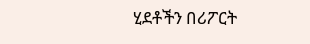ሂደቶችን በሪፖርት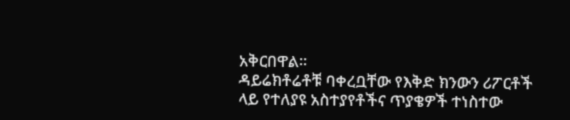አቅርበዋል።
ዳይሬክቶሬቶቹ ባቀረቧቸው የእቅድ ክንውን ሪፖርቶች ላይ የተለያዩ አስተያየቶችና ጥያቄዎች ተነስተው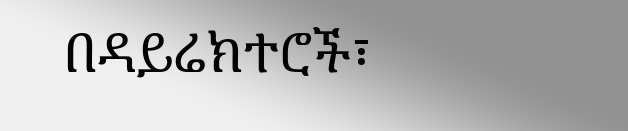በዳይሬክተሮች፣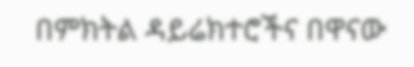በምክትል ዳይሬክተሮችና በዋናው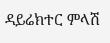ዳይሬክተር ምላሽ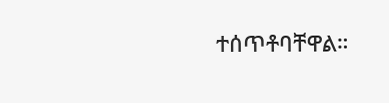ተሰጥቶባቸዋል።